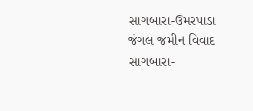સાગબારા-ઉમરપાડા જંગલ જમીન વિવાદ
સાગબારા-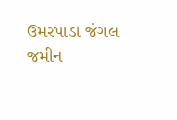ઉમરપાડા જંગલ જમીન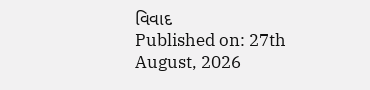વિવાદ
Published on: 27th August, 2026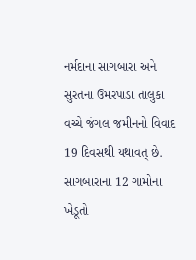નર્મદાના સાગબારા અને સુરતના ઉમરપાડા તાલુકા વચ્ચે જંગલ જમીનનો વિવાદ 19 દિવસથી યથાવત્ છે. સાગબારાના 12 ગામોના ખેડૂતો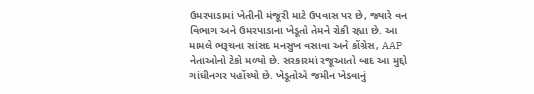ઉમરપાડામાં ખેતીની મંજૂરી માટે ઉપવાસ પર છે, જ્યારે વન વિભાગ અને ઉમરપાડાના ખેડૂતો તેમને રોકી રહ્યા છે. આ મામલે ભરૂચના સાંસદ મનસુખ વસાવા અને કોંગ્રેસ, AAP નેતાઓનો ટેકો મળ્યો છે. સરકારમાં રજૂઆતો બાદ આ મુદ્દો ગાંધીનગર પહોંચ્યો છે. ખેડૂતોએ જમીન ખેડવાનું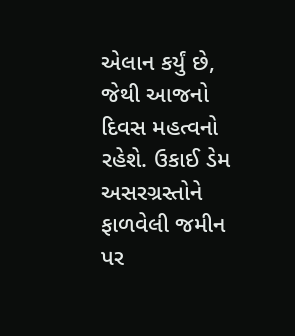એલાન કર્યું છે, જેથી આજનો દિવસ મહત્વનો રહેશે. ઉકાઈ ડેમ અસરગ્રસ્તોને ફાળવેલી જમીન પર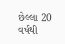છેલ્લા 20 વર્ષથી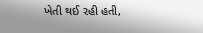ખેતી થઈ રહી હતી,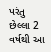પરંતુ છેલ્લા 2 વર્ષથી આ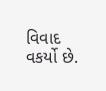વિવાદ વકર્યો છે.